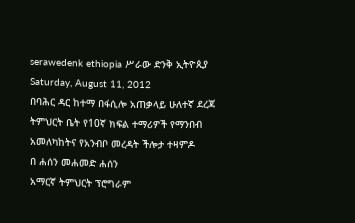serawedenk ethiopia ሥራው ድንቅ ኢትዮጲያ
Saturday, August 11, 2012
በባሕር ዳር ከተማ በፋሲሎ አጠቃላይ ሁለተኛ ደረጃ ትምህርት ቤት የ10ኛ ክፍል ተማሪዎች የማንበብ አመለካከትና የአንብቦ መረዳት ችሎታ ተዛምዶ
በ ሐሰን መሐመድ ሐሰን
አማርኛ ትምህርት ፕሮግራም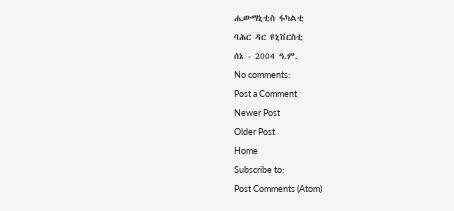ሒውማኒቲስ ፋካልቲ
ባሕር ዳር ዩኒቨርስቲ
ሰኔ - 2004 ዓ.ም.
No comments:
Post a Comment
Newer Post
Older Post
Home
Subscribe to:
Post Comments (Atom)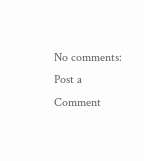No comments:
Post a Comment